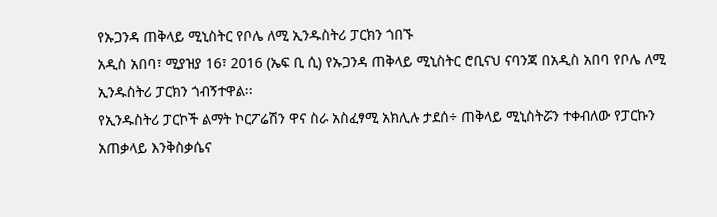የኡጋንዳ ጠቅላይ ሚኒስትር የቦሌ ለሚ ኢንዱስትሪ ፓርክን ጎበኙ
አዲስ አበባ፣ ሚያዝያ 16፣ 2016 (ኤፍ ቢ ሲ) የኡጋንዳ ጠቅላይ ሚኒስትር ሮቢናህ ናባንጃ በአዲስ አበባ የቦሌ ለሚ ኢንዱስትሪ ፓርክን ጎብኝተዋል፡፡
የኢንዱስትሪ ፓርኮች ልማት ኮርፖሬሽን ዋና ስራ አስፈፃሚ አክሊሉ ታደሰ÷ ጠቅላይ ሚኒስትሯን ተቀብለው የፓርኩን አጠቃላይ እንቅስቃሴና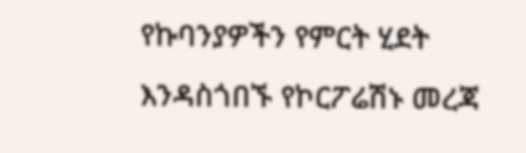የኩባንያዎችን የምርት ሂደት እንዳስጎበኙ የኮርፖሬሽኑ መረጃ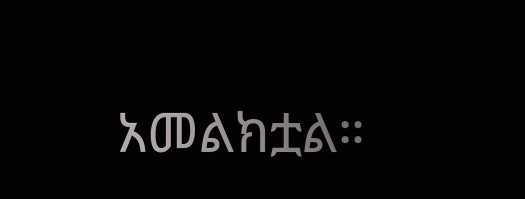አመልክቷል።